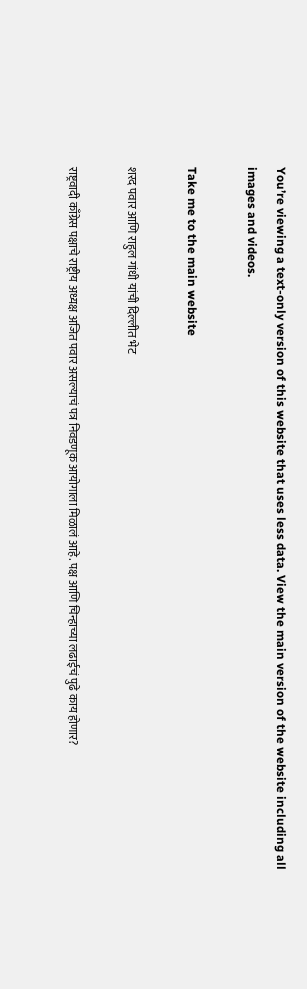You’re viewing a text-only version of this website that uses less data. View the main version of the website including all images and videos.

Take me to the main website

शरद पवार आणि राहुल गांधी यांची दिल्लीत भेट

राष्ट्रवादी काँग्रेस पक्षाचे राष्ट्रीय अध्यक्ष अजित पवार असल्याचं पत्र निवडणूक आयोगाला मिळालं आहे. पक्ष आणि चिन्हाच्या लढाईचं पुढे काय होणार?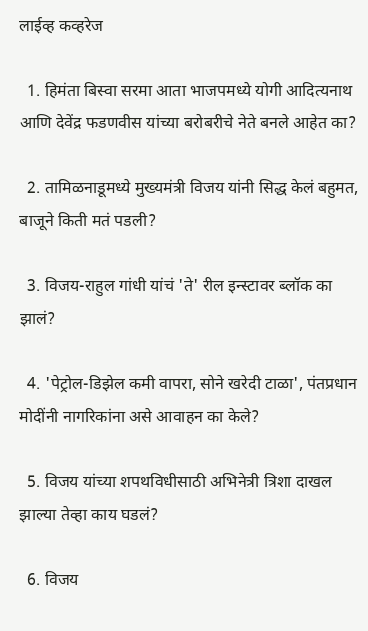लाईव्ह कव्हरेज

  1. हिमंता बिस्वा सरमा आता भाजपमध्ये योगी आदित्यनाथ आणि देवेंद्र फडणवीस यांच्या बरोबरीचे नेते बनले आहेत का?

  2. तामिळनाडूमध्ये मुख्यमंत्री विजय यांनी सिद्ध केलं बहुमत, बाजूने किती मतं पडली?

  3. विजय-राहुल गांधी यांचं 'ते' रील इन्स्टावर ब्लॉक का झालं?

  4. 'पेट्रोल-डिझेल कमी वापरा, सोने खरेदी टाळा', पंतप्रधान मोदींनी नागरिकांना असे आवाहन का केले?

  5. विजय यांच्या शपथविधीसाठी अभिनेत्री त्रिशा दाखल झाल्या तेव्हा काय घडलं?

  6. विजय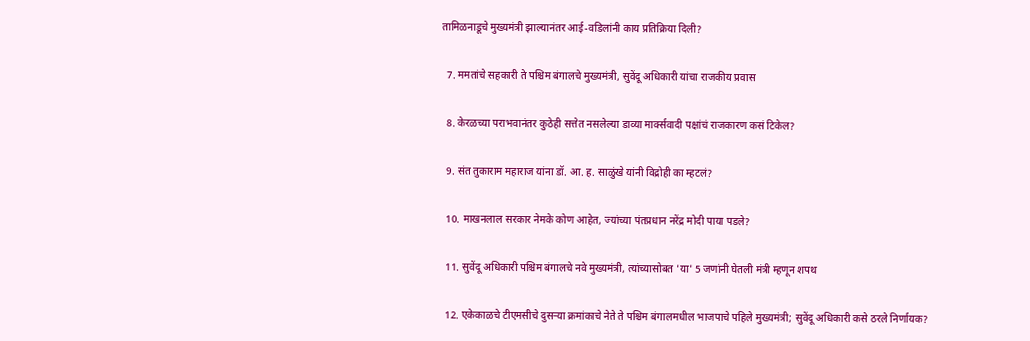तामिळनाडूचे मुख्यमंत्री झाल्यानंतर आई-वडिलांनी काय प्रतिक्रिया दिली?

  7. ममतांचे सहकारी ते पश्चिम बंगालचे मुख्यमंत्री, सुवेंदू अधिकारी यांचा राजकीय प्रवास

  8. केरळच्या पराभवानंतर कुठेही सत्तेत नसलेल्या डाव्या मार्क्सवादी पक्षांचं राजकारण कसं टिकेल?

  9. संत तुकाराम महाराज यांना डॉ. आ. ह. साळुंखे यांनी विद्रोही का म्हटलं?

  10. माखनलाल सरकार नेमके कोण आहेत, ज्यांच्या पंतप्रधान नरेंद्र मोदी पाया पडले?

  11. सुवेंदू अधिकारी पश्चिम बंगालचे नवे मुख्यमंत्री, त्यांच्यासोबत 'या' 5 जणांनी घेतली मंत्री म्हणून शपथ

  12. एकेकाळचे टीएमसीचे दुसऱ्या क्रमांकाचे नेते ते पश्चिम बंगालमधील भाजपाचे पहिले मुख्यमंत्री; सुवेंदू अधिकारी कसे ठरले निर्णायक?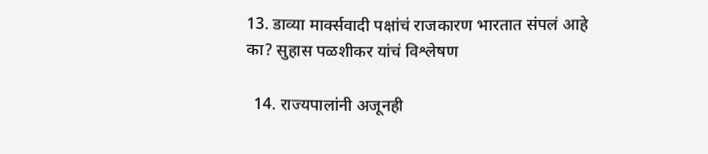13. डाव्या मार्क्सवादी पक्षांचं राजकारण भारतात संपलं आहे का? सुहास पळशीकर यांचं विश्लेषण

  14. राज्यपालांनी अजूनही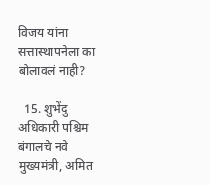विजय यांना सत्तास्थापनेला का बोलावलं नाही?

  15. शुभेंदु अधिकारी पश्चिम बंगालचे नवे मुख्यमंत्री, अमित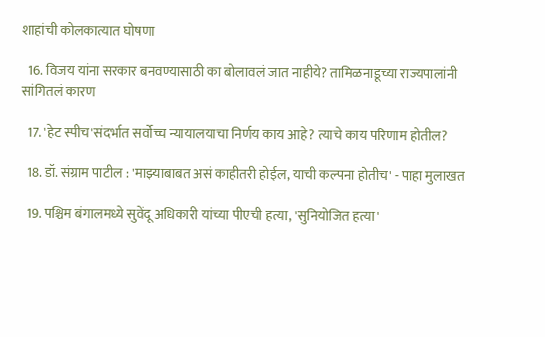शाहांची कोलकात्यात घोषणा

  16. विजय यांना सरकार बनवण्यासाठी का बोलावलं जात नाहीये? तामिळनाडूच्या राज्यपालांनी सांगितलं कारण

  17. 'हेट स्पीच'संदर्भात सर्वोच्च न्यायालयाचा निर्णय काय आहे? त्याचे काय परिणाम होतील?

  18. डॉ. संग्राम पाटील : 'माझ्याबाबत असं काहीतरी होईल, याची कल्पना होतीच' - पाहा मुलाखत

  19. पश्चिम बंगालमध्ये सुवेंदू अधिकारी यांच्या पीएची हत्या, 'सुनियोजित हत्या'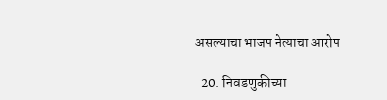असल्याचा भाजप नेत्याचा आरोप

  20. निवडणुकीच्या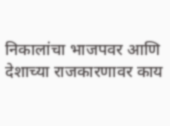निकालांचा भाजपवर आणि देशाच्या राजकारणावर काय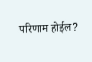परिणाम होईल?